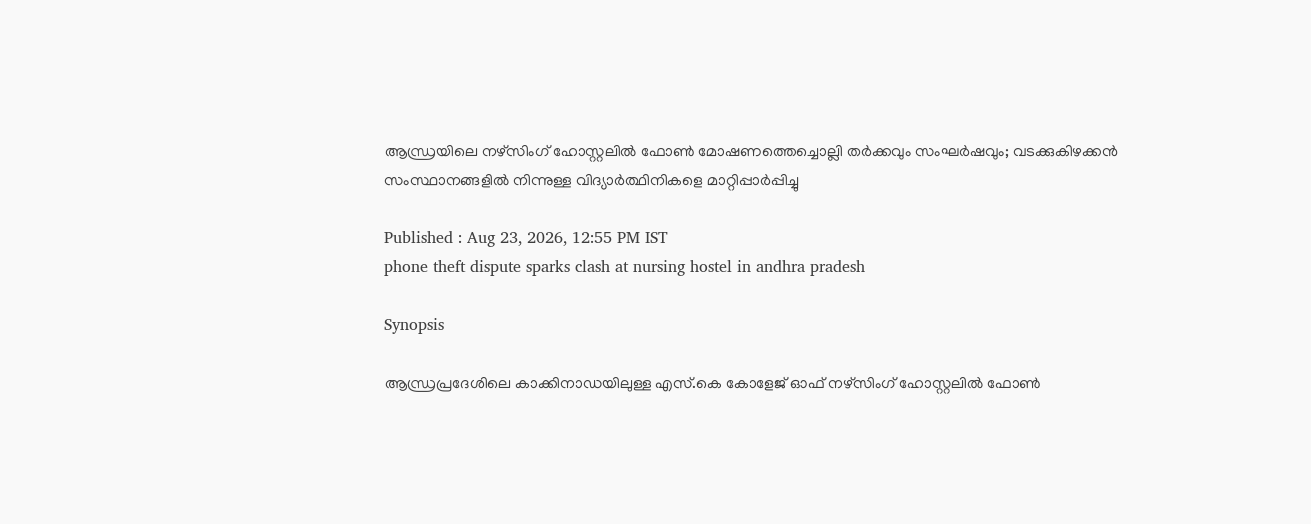ആന്ധ്രയിലെ നഴ്സിംഗ് ഹോസ്റ്റലിൽ ഫോൺ മോഷണത്തെച്ചൊല്ലി തർക്കവും സംഘർഷവും; വടക്കുകിഴക്കൻ സംസ്ഥാനങ്ങളിൽ നിന്നുള്ള വിദ്യാർത്ഥിനികളെ മാറ്റിപ്പാർപ്പിച്ചു

Published : Aug 23, 2026, 12:55 PM IST
phone theft dispute sparks clash at nursing hostel in andhra pradesh

Synopsis

ആന്ധ്രപ്രദേശിലെ കാക്കിനാഡയിലുള്ള എസ്.കെ കോളേജ് ഓഫ് നഴ്സിംഗ് ഹോസ്റ്റലിൽ ഫോൺ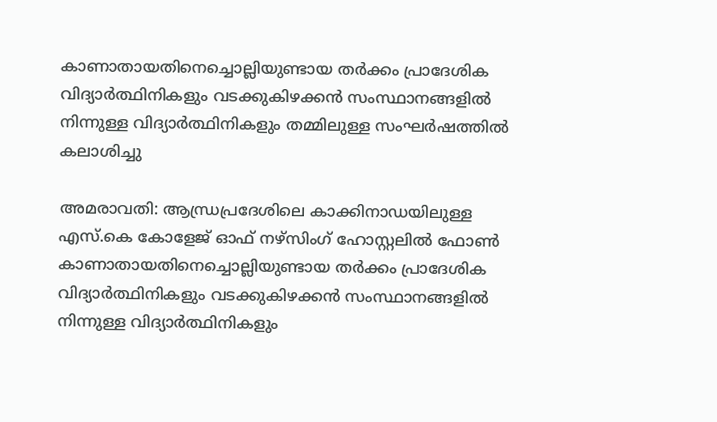കാണാതായതിനെച്ചൊല്ലിയുണ്ടായ തർക്കം പ്രാദേശിക വിദ്യാർത്ഥിനികളും വടക്കുകിഴക്കൻ സംസ്ഥാനങ്ങളിൽ നിന്നുള്ള വിദ്യാർത്ഥിനികളും തമ്മിലുള്ള സംഘർഷത്തിൽ കലാശിച്ചു

അമരാവതി: ആന്ധ്രപ്രദേശിലെ കാക്കിനാഡയിലുള്ള എസ്.കെ കോളേജ് ഓഫ് നഴ്സിംഗ് ഹോസ്റ്റലിൽ ഫോൺ കാണാതായതിനെച്ചൊല്ലിയുണ്ടായ തർക്കം പ്രാദേശിക വിദ്യാർത്ഥിനികളും വടക്കുകിഴക്കൻ സംസ്ഥാനങ്ങളിൽ നിന്നുള്ള വിദ്യാർത്ഥിനികളും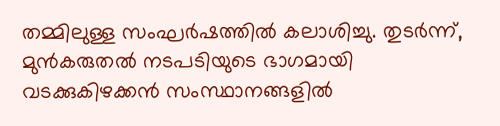തമ്മിലുള്ള സംഘർഷത്തിൽ കലാശിച്ചു. തുടര്‍ന്ന്, മുൻകരുതൽ നടപടിയുടെ ഭാഗമായി വടക്കുകിഴക്കൻ സംസ്ഥാനങ്ങളിൽ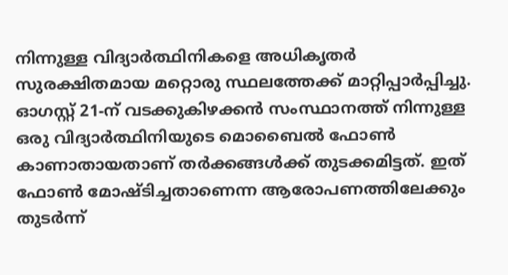നിന്നുള്ള വിദ്യാർത്ഥിനികളെ അധികൃതർ സുരക്ഷിതമായ മറ്റൊരു സ്ഥലത്തേക്ക് മാറ്റിപ്പാർപ്പിച്ചു. ഓഗസ്റ്റ് 21-ന് വടക്കുകിഴക്കൻ സംസ്ഥാനത്ത് നിന്നുള്ള ഒരു വിദ്യാർത്ഥിനിയുടെ മൊബൈൽ ഫോൺ കാണാതായതാണ് തർക്കങ്ങൾക്ക് തുടക്കമിട്ടത്. ഇത് ഫോൺ മോഷ്ടിച്ചതാണെന്ന ആരോപണത്തിലേക്കും തുടർന്ന്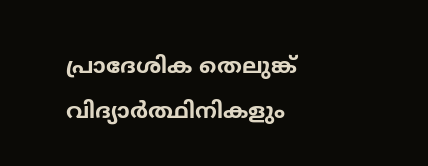പ്രാദേശിക തെലുങ്ക് വിദ്യാർത്ഥിനികളും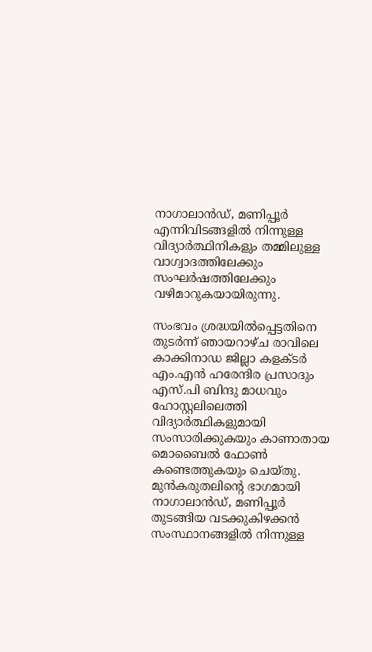നാഗാലാൻഡ്, മണിപ്പൂർ എന്നിവിടങ്ങളിൽ നിന്നുള്ള വിദ്യാർത്ഥിനികളും തമ്മിലുള്ള വാഗ്വാദത്തിലേക്കും സംഘർഷത്തിലേക്കും വഴിമാറുകയായിരുന്നു.

സംഭവം ശ്രദ്ധയിൽപ്പെട്ടതിനെ തുടർന്ന് ഞായറാഴ്ച രാവിലെ കാക്കിനാഡ ജില്ലാ കളക്ടർ എം.എൻ ഹരേന്ദിര പ്രസാദും എസ്‌.പി ബിന്ദു മാധവും ഹോസ്റ്റലിലെത്തി വിദ്യാർത്ഥികളുമായി സംസാരിക്കുകയും കാണാതായ മൊബൈൽ ഫോൺ കണ്ടെത്തുകയും ചെയ്തു. മുൻകരുതലിന്‍റെ ഭാഗമായി നാഗാലാൻഡ്, മണിപ്പൂർ തുടങ്ങിയ വടക്കുകിഴക്കൻ സംസ്ഥാനങ്ങളിൽ നിന്നുള്ള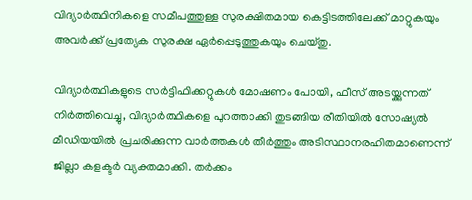വിദ്യാർത്ഥിനികളെ സമീപത്തുള്ള സുരക്ഷിതമായ കെട്ടിടത്തിലേക്ക് മാറ്റുകയും അവർക്ക് പ്രത്യേക സുരക്ഷ ഏർപ്പെടുത്തുകയും ചെയ്തു.

വിദ്യാർത്ഥികളുടെ സർട്ടിഫിക്കറ്റുകൾ മോഷണം പോയി, ഫീസ് അടയ്ക്കുന്നത് നിർത്തിവെച്ചു, വിദ്യാർത്ഥികളെ പുറത്താക്കി തുടങ്ങിയ രീതിയിൽ സോഷ്യൽ മീഡിയയിൽ പ്രചരിക്കുന്ന വാർത്തകൾ തീർത്തും അടിസ്ഥാനരഹിതമാണെന്ന് ജില്ലാ കളക്ടർ വ്യക്തമാക്കി. തർക്കം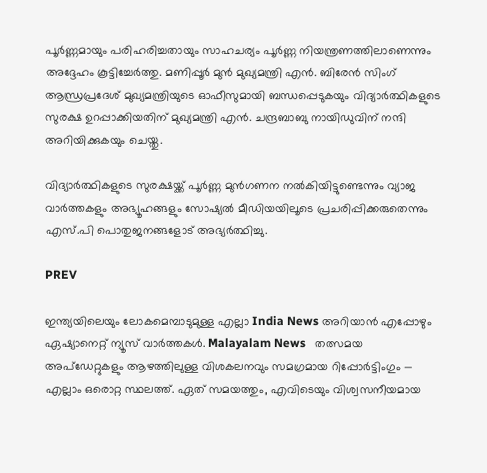പൂർണ്ണമായും പരിഹരിച്ചതായും സാഹചര്യം പൂർണ്ണ നിയന്ത്രണത്തിലാണെന്നും അദ്ദേഹം കൂട്ടിച്ചേർത്തു. മണിപ്പൂർ മുൻ മുഖ്യമന്ത്രി എൻ. ബിരേൻ സിംഗ് ആന്ധ്രപ്രദേശ് മുഖ്യമന്ത്രിയുടെ ഓഫീസുമായി ബന്ധപ്പെടുകയും വിദ്യാർത്ഥികളുടെ സുരക്ഷ ഉറപ്പാക്കിയതിന് മുഖ്യമന്ത്രി എൻ. ചന്ദ്രബാബു നായിഡുവിന് നന്ദി അറിയിക്കുകയും ചെയ്തു.

വിദ്യാർത്ഥികളുടെ സുരക്ഷയ്ക്ക് പൂർണ്ണ മുൻഗണന നൽകിയിട്ടുണ്ടെന്നും വ്യാജ വാർത്തകളും അഭ്യൂഹങ്ങളും സോഷ്യൽ മീഡിയയിലൂടെ പ്രചരിപ്പിക്കരുതെന്നും എസ്‌.പി പൊതുജനങ്ങളോട് അഭ്യർത്ഥിച്ചു.

PREV

ഇന്ത്യയിലെയും ലോകമെമ്പാടുമുള്ള എല്ലാ India News അറിയാൻ എപ്പോഴും ഏഷ്യാനെറ്റ് ന്യൂസ് വാർത്തകൾ. Malayalam News   തത്സമയ അപ്‌ഡേറ്റുകളും ആഴത്തിലുള്ള വിശകലനവും സമഗ്രമായ റിപ്പോർട്ടിംഗും — എല്ലാം ഒരൊറ്റ സ്ഥലത്ത്. ഏത് സമയത്തും, എവിടെയും വിശ്വസനീയമായ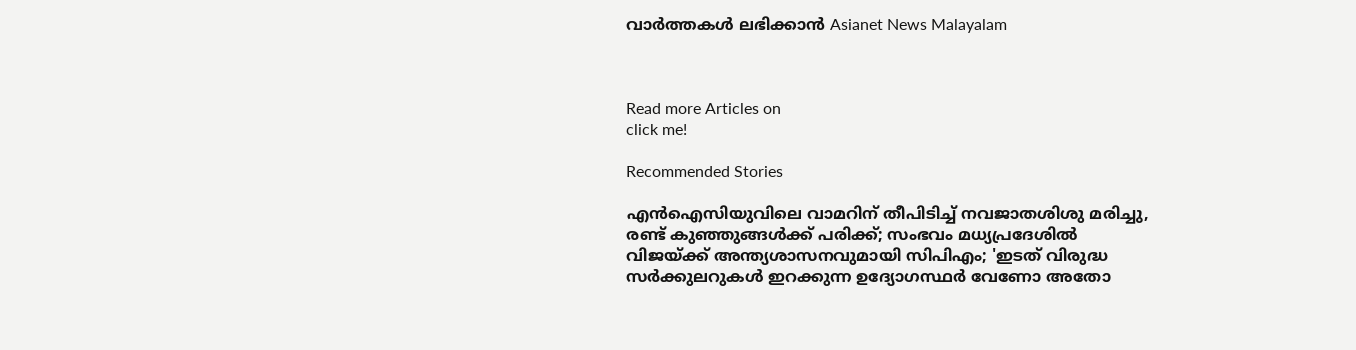വാർത്തകൾ ലഭിക്കാൻ Asianet News Malayalam



Read more Articles on
click me!

Recommended Stories

എൻഐസിയുവിലെ വാമറിന് തീപിടിച്ച് നവജാതശിശു മരിച്ചു, രണ്ട് കുഞ്ഞുങ്ങൾക്ക് പരിക്ക്; സംഭവം മധ്യപ്രദേശിൽ
വിജയ്ക്ക് അന്ത്യശാസനവുമായി സിപിഎം; 'ഇടത് വിരുദ്ധ സർക്കുലറുകൾ ഇറക്കുന്ന ഉദ്യോഗസ്ഥർ വേണോ അതോ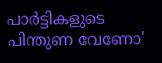പാർട്ടികളുടെ പിന്തുണ വേണോ'